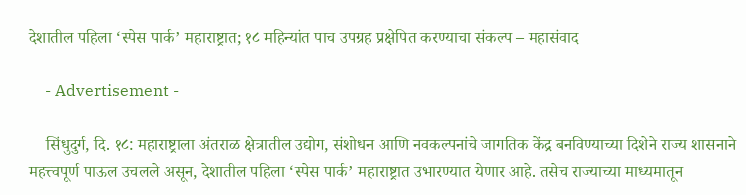देशातील पहिला ‘स्पेस पार्क’ महाराष्ट्रात; १८ महिन्यांत पाच उपग्रह प्रक्षेपित करण्याचा संकल्प – महासंवाद

    - Advertisement -

    सिंधुदुर्ग, दि. १८: महाराष्ट्राला अंतराळ क्षेत्रातील उद्योग, संशोधन आणि नवकल्पनांचे जागतिक केंद्र बनविण्याच्या दिशेने राज्य शासनाने महत्त्वपूर्ण पाऊल उचलले असून, देशातील पहिला ‘स्पेस पार्क’ महाराष्ट्रात उभारण्यात येणार आहे. तसेच राज्याच्या माध्यमातून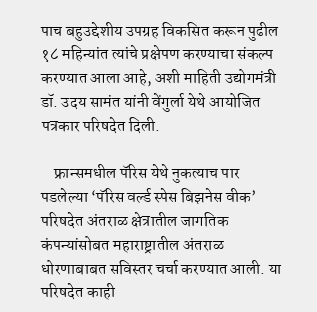पाच बहुउद्देशीय उपग्रह विकसित करून पुढील १८ महिन्यांत त्यांचे प्रक्षेपण करण्याचा संकल्प करण्यात आला आहे, अशी माहिती उद्योगमंत्री डॉ. उदय सामंत यांनी वेंगुर्ला येथे आयोजित पत्रकार परिषदेत दिली.

    फ्रान्समधील पॅरिस येथे नुकत्याच पार पडलेल्या ‘पॅरिस वर्ल्ड स्पेस बिझनेस वीक’ परिषदेत अंतराळ क्षेत्रातील जागतिक कंपन्यांसोबत महाराष्ट्रातील अंतराळ धोरणाबाबत सविस्तर चर्चा करण्यात आली. या परिषदेत काही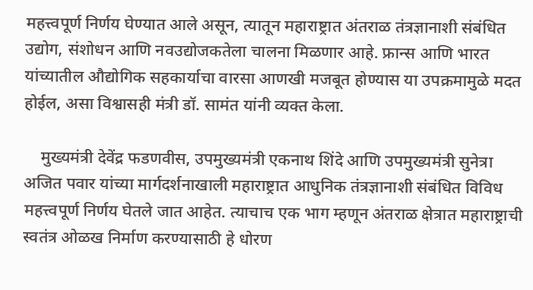महत्त्वपूर्ण निर्णय घेण्यात आले असून, त्यातून महाराष्ट्रात अंतराळ तंत्रज्ञानाशी संबंधित उद्योग, संशोधन आणि नवउद्योजकतेला चालना मिळणार आहे. फ्रान्स आणि भारत यांच्यातील औद्योगिक सहकार्याचा वारसा आणखी मजबूत होण्यास या उपक्रमामुळे मदत होईल, असा विश्वासही मंत्री डॉ. सामंत यांनी व्यक्त केला.

    मुख्यमंत्री देवेंद्र फडणवीस, उपमुख्यमंत्री एकनाथ शिंदे आणि उपमुख्यमंत्री सुनेत्रा अजित पवार यांच्या मार्गदर्शनाखाली महाराष्ट्रात आधुनिक तंत्रज्ञानाशी संबंधित विविध महत्त्वपूर्ण निर्णय घेतले जात आहेत. त्याचाच एक भाग म्हणून अंतराळ क्षेत्रात महाराष्ट्राची स्वतंत्र ओळख निर्माण करण्यासाठी हे धोरण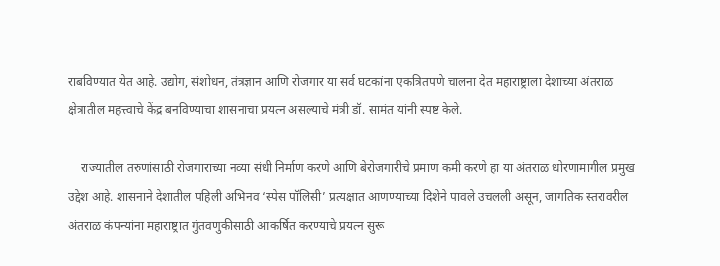राबविण्यात येत आहे. उद्योग, संशोधन, तंत्रज्ञान आणि रोजगार या सर्व घटकांना एकत्रितपणे चालना देत महाराष्ट्राला देशाच्या अंतराळ क्षेत्रातील महत्त्वाचे केंद्र बनविण्याचा शासनाचा प्रयत्न असल्याचे मंत्री डॉ. सामंत यांनी स्पष्ट केले.

    राज्यातील तरुणांसाठी रोजगाराच्या नव्या संधी निर्माण करणे आणि बेरोजगारीचे प्रमाण कमी करणे हा या अंतराळ धोरणामागील प्रमुख उद्देश आहे. शासनाने देशातील पहिली अभिनव ‘स्पेस पॉलिसी’ प्रत्यक्षात आणण्याच्या दिशेने पावले उचलली असून, जागतिक स्तरावरील अंतराळ कंपन्यांना महाराष्ट्रात गुंतवणुकीसाठी आकर्षित करण्याचे प्रयत्न सुरू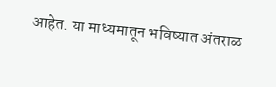आहेत. या माध्यमातून भविष्यात अंतराळ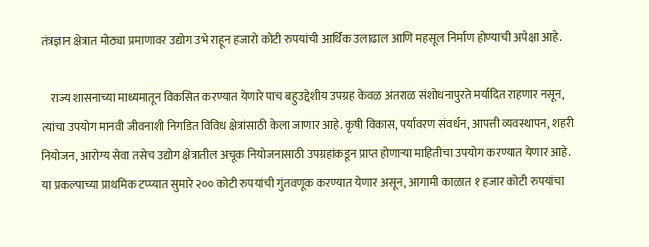तंत्रज्ञान क्षेत्रात मोठ्या प्रमाणावर उद्योग उभे राहून हजारो कोटी रुपयांची आर्थिक उलाढाल आणि महसूल निर्माण होण्याची अपेक्षा आहे.

    राज्य शासनाच्या माध्यमातून विकसित करण्यात येणारे पाच बहुउद्देशीय उपग्रह केवळ अंतराळ संशोधनापुरते मर्यादित राहणार नसून, त्यांचा उपयोग मानवी जीवनाशी निगडित विविध क्षेत्रांसाठी केला जाणार आहे. कृषी विकास, पर्यावरण संवर्धन, आपत्ती व्यवस्थापन, शहरी नियोजन, आरोग्य सेवा तसेच उद्योग क्षेत्रातील अचूक नियोजनासाठी उपग्रहांकडून प्राप्त होणाऱ्या माहितीचा उपयोग करण्यात येणार आहे. या प्रकल्पाच्या प्राथमिक टप्प्यात सुमारे २०० कोटी रुपयांची गुंतवणूक करण्यात येणार असून, आगामी काळात १ हजार कोटी रुपयांचा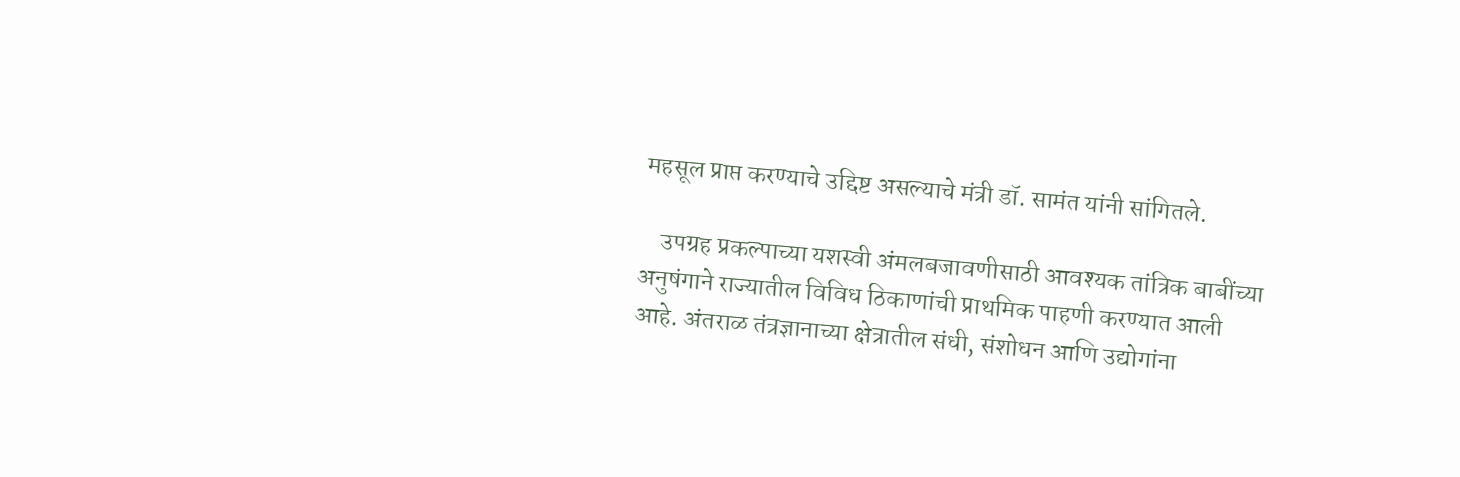महसूल प्राप्त करण्याचे उद्दिष्ट असल्याचे मंत्री डॉ. सामंत यांनी सांगितले.

    उपग्रह प्रकल्पाच्या यशस्वी अंमलबजावणीसाठी आवश्यक तांत्रिक बाबींच्या अनुषंगाने राज्यातील विविध ठिकाणांची प्राथमिक पाहणी करण्यात आली आहे. अंतराळ तंत्रज्ञानाच्या क्षेत्रातील संधी, संशोधन आणि उद्योगांना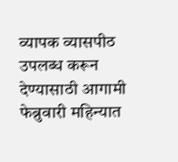व्यापक व्यासपीठ उपलब्ध करून देण्यासाठी आगामी फेब्रुवारी महिन्यात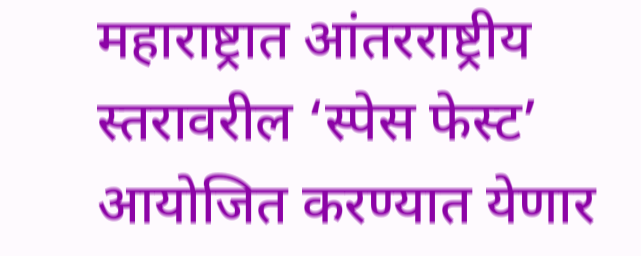महाराष्ट्रात आंतरराष्ट्रीय स्तरावरील ‘स्पेस फेस्ट’ आयोजित करण्यात येणार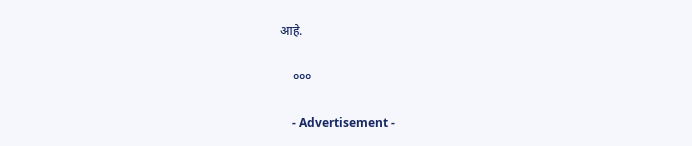आहे.

    ०००

    - Advertisement -